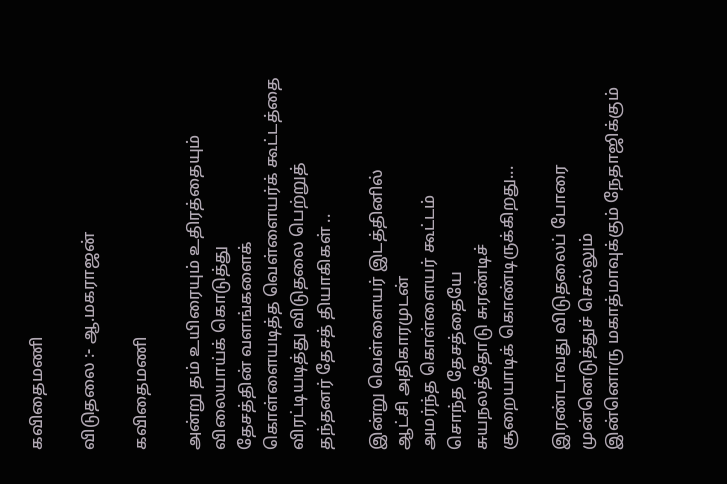கவிதைமணி

விடுதலை :- ஆ.மகராஜன்

கவிதைமணி

அன்று தம் உயிரையும் உதிரத்தையும்
விலையாய்க் கொடுத்து
தேசத்தின் வளங்களைக்
கொள்ளையடித்த வெள்ளையர்க் கூட்டத்தை
விரட்டியடித்து விடுதலை பெற்றுத்
தந்தனர் தேசத் தியாகிகள் ..

இன்று வெள்ளையர் இடத்தினில்
ஆட்சி அதிகாரமுடன்
அமர்ந்த கொள்ளையர் கூட்டம்
சொந்த தேசத்தையே
சுயநலத்தோடு சுரண்டிச்
சூறையாடிக் கொண்டிருக்கிறது...

இரண்டாவது விடுதலைப் போரை
முன்னெடுத்துச் செல்லும்
இன்னொரு மகாத்மாவுக்கும் நேதாஜிக்கும்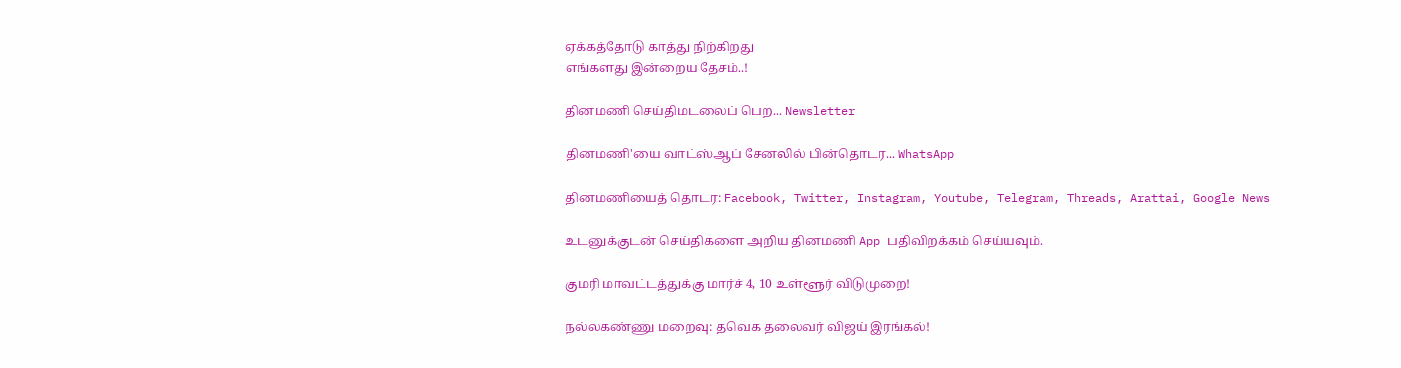ஏக்கத்தோடு காத்து நிற்கிறது
எங்களது இன்றைய தேசம்..!

தினமணி செய்திமடலைப் பெற... Newsletter

தினமணி'யை வாட்ஸ்ஆப் சேனலில் பின்தொடர... WhatsApp

தினமணியைத் தொடர: Facebook, Twitter, Instagram, Youtube, Telegram, Threads, Arattai, Google News

உடனுக்குடன் செய்திகளை அறிய தினமணி App பதிவிறக்கம் செய்யவும்.

குமரி மாவட்டத்துக்கு மார்ச் 4, 10 உள்ளூர் விடுமுறை!

நல்லகண்ணு மறைவு: தவெக தலைவர் விஜய் இரங்கல்!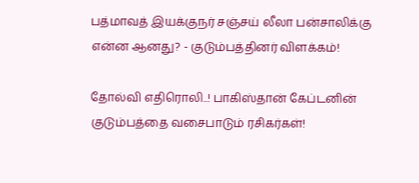பத்மாவத் இயக்குநர் சஞ்சய் லீலா பன்சாலிக்கு என்ன ஆனது? - குடும்பத்தினர் விளக்கம்!

தோல்வி எதிரொலி..! பாகிஸ்தான் கேப்டனின் குடும்பத்தை வசைபாடும் ரசிகர்கள்!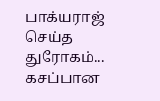பாக்யராஜ் செய்த துரோகம்... கசப்பான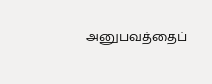அனுபவத்தைப்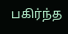பகிர்ந்த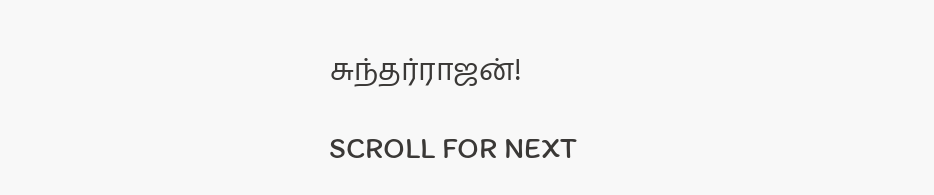சுந்தர்ராஜன்!

SCROLL FOR NEXT